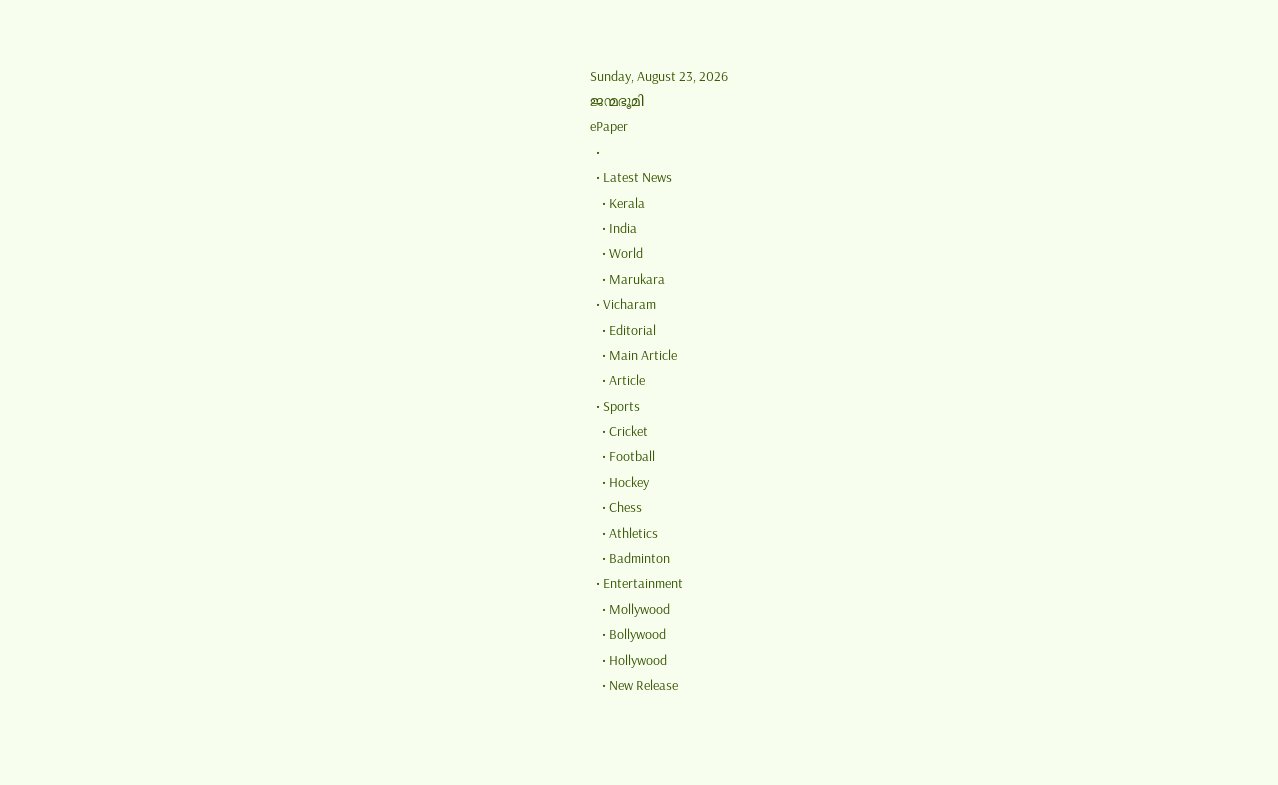Sunday, August 23, 2026
ജന്മഭൂമി
ePaper
  •
  • Latest News
    • Kerala
    • India
    • World
    • Marukara
  • Vicharam
    • Editorial
    • Main Article
    • Article
  • Sports
    • Cricket
    • Football
    • Hockey
    • Chess
    • Athletics
    • Badminton
  • Entertainment
    • Mollywood
    • Bollywood
    • Hollywood
    • New Release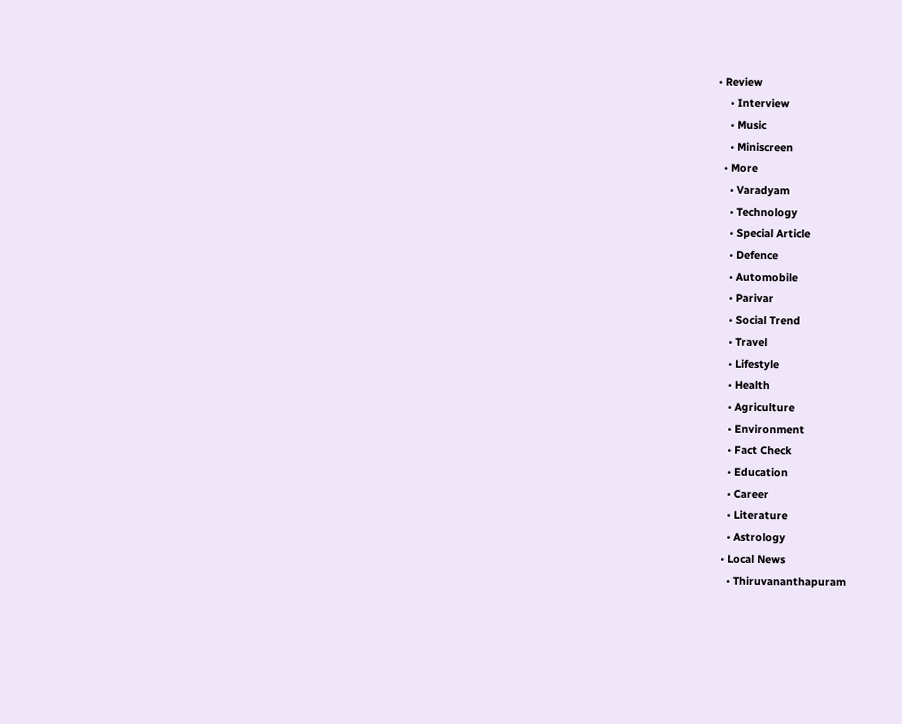• Review
    • Interview
    • Music
    • Miniscreen
  • More
    • Varadyam
    • Technology
    • Special Article
    • Defence
    • Automobile
    • Parivar
    • Social Trend
    • Travel
    • Lifestyle
    • Health
    • Agriculture
    • Environment
    • Fact Check
    • Education
    • Career
    • Literature
    • Astrology
  • Local News
    • Thiruvananthapuram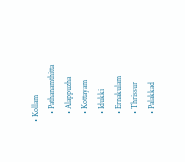• Kollam
    • Pathanamthitta
    • Alappuzha
    • Kottayam
    • Idukki
    • Ernakulam
    • Thrissur
    • Palakkad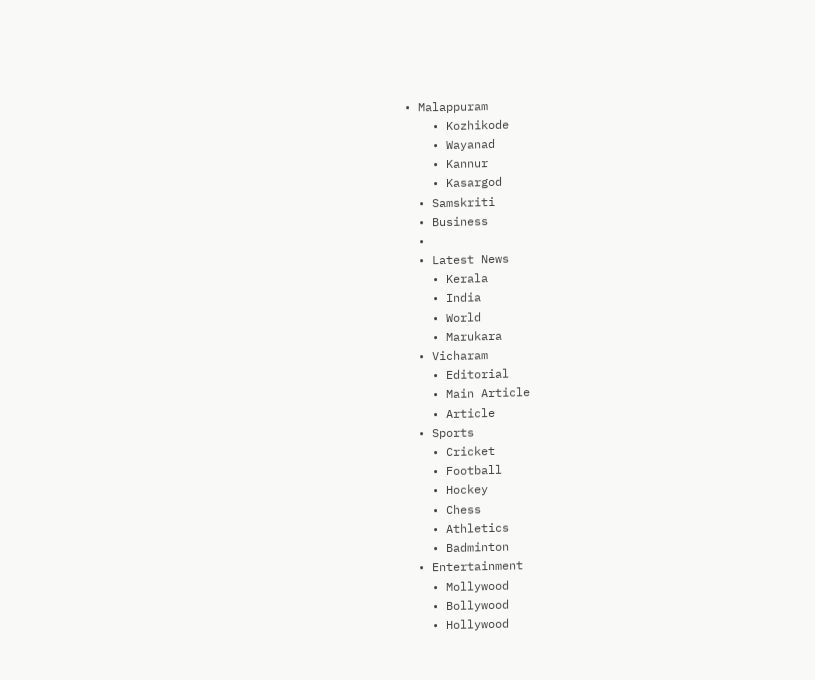• Malappuram
    • Kozhikode
    • Wayanad
    • Kannur
    • Kasargod
  • Samskriti
  • Business
  •
  • Latest News
    • Kerala
    • India
    • World
    • Marukara
  • Vicharam
    • Editorial
    • Main Article
    • Article
  • Sports
    • Cricket
    • Football
    • Hockey
    • Chess
    • Athletics
    • Badminton
  • Entertainment
    • Mollywood
    • Bollywood
    • Hollywood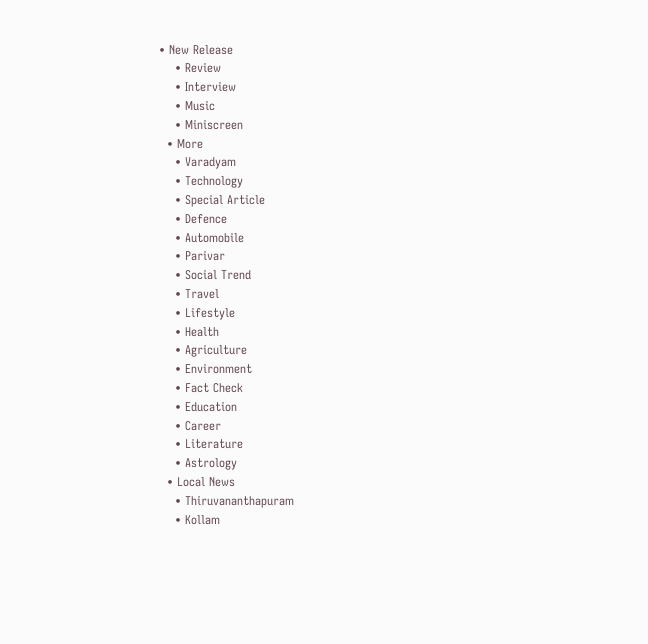• New Release
    • Review
    • Interview
    • Music
    • Miniscreen
  • More
    • Varadyam
    • Technology
    • Special Article
    • Defence
    • Automobile
    • Parivar
    • Social Trend
    • Travel
    • Lifestyle
    • Health
    • Agriculture
    • Environment
    • Fact Check
    • Education
    • Career
    • Literature
    • Astrology
  • Local News
    • Thiruvananthapuram
    • Kollam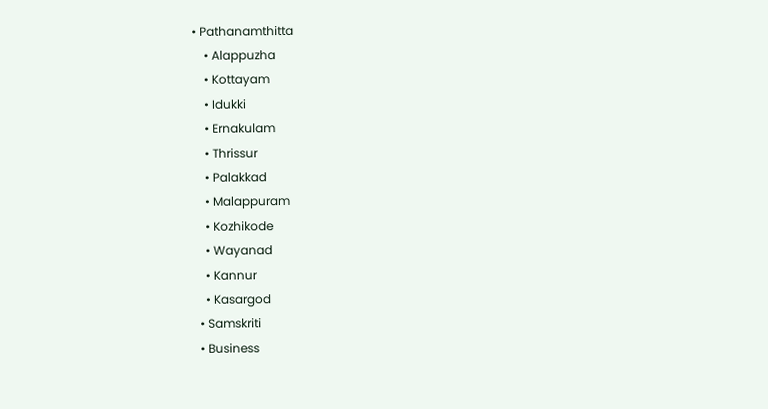• Pathanamthitta
    • Alappuzha
    • Kottayam
    • Idukki
    • Ernakulam
    • Thrissur
    • Palakkad
    • Malappuram
    • Kozhikode
    • Wayanad
    • Kannur
    • Kasargod
  • Samskriti
  • Business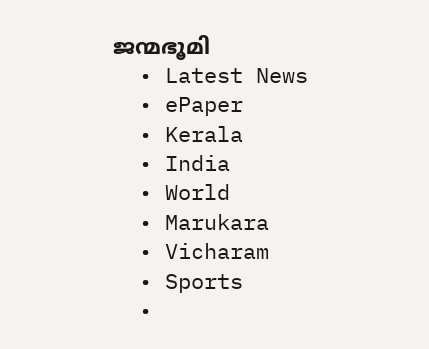ജന്മഭൂമി
  • Latest News
  • ePaper
  • Kerala
  • India
  • World
  • Marukara
  • Vicharam
  • Sports
  •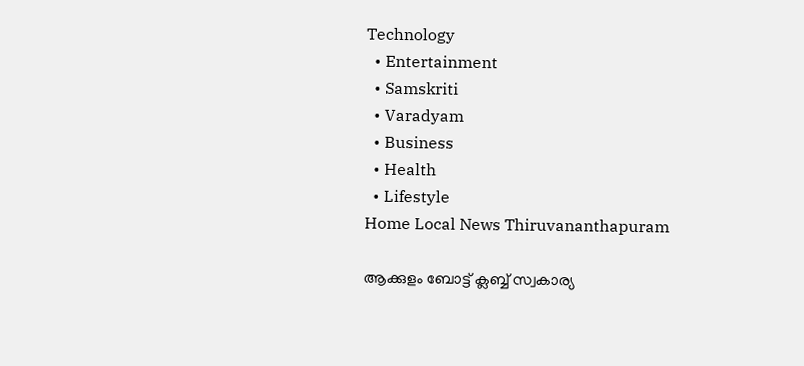Technology
  • Entertainment
  • Samskriti
  • Varadyam
  • Business
  • Health
  • Lifestyle
Home Local News Thiruvananthapuram

ആക്കുളം ബോട്ട് ക്ലബ്ബ് സ്വകാര്യ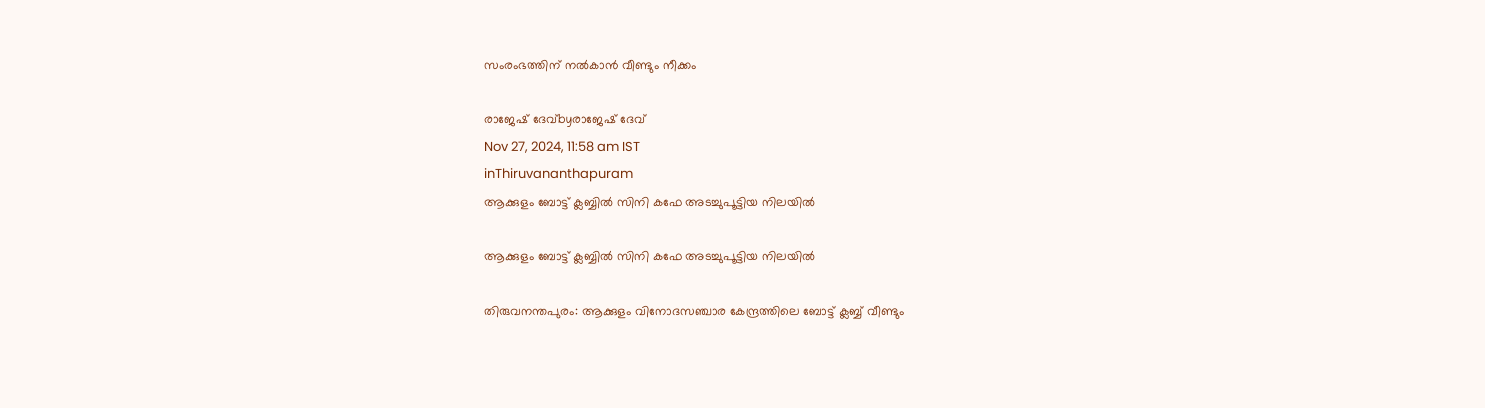സംരംഭത്തിന് നല്‍കാന്‍ വീണ്ടും നീക്കം

രാജേഷ് ദേവ്‌byരാജേഷ് ദേവ്‌
Nov 27, 2024, 11:58 am IST
inThiruvananthapuram
ആക്കുളം ബോട്ട് ക്ലബ്ബില്‍ സിനി കഫേ അടച്ചുപൂട്ടിയ നിലയില്‍

ആക്കുളം ബോട്ട് ക്ലബ്ബില്‍ സിനി കഫേ അടച്ചുപൂട്ടിയ നിലയില്‍

തിരുവനന്തപുരം: ആക്കുളം വിനോദസഞ്ചാര കേന്ദ്രത്തിലെ ബോട്ട് ക്ലബ്ബ് വീണ്ടും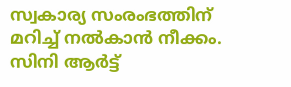സ്വകാര്യ സംരംഭത്തിന് മറിച്ച് നല്‍കാന്‍ നീക്കം. സിനി ആര്‍ട്ട്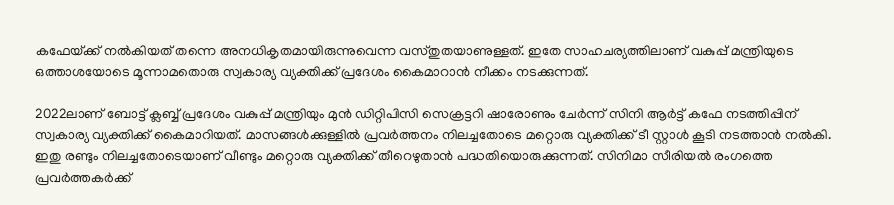കഫേയ്‌ക്ക് നല്‍കിയത് തന്നെ അനധികൃതമായിരുന്നുവെന്ന വസ്തുതയാണുള്ളത്. ഇതേ സാഹചര്യത്തിലാണ് വകുപ്പ് മന്ത്രിയുടെ ഒത്താശയോടെ മൂന്നാമതൊരു സ്വകാര്യ വ്യക്തിക്ക് പ്രദേശം കൈമാറാന്‍ നീക്കം നടക്കുന്നത്.

2022ലാണ് ബോട്ട് ക്ലബ്ബ് പ്രദേശം വകുപ്പ് മന്ത്രിയും മുന്‍ ഡിറ്റിപിസി സെക്രട്ടറി ഷാരോണും ചേര്‍ന്ന് സിനി ആര്‍ട്ട് കഫേ നടത്തിപ്പിന് സ്വകാര്യ വ്യക്തിക്ക് കൈമാറിയത്. മാസങ്ങള്‍ക്കുള്ളില്‍ പ്രവര്‍ത്തനം നിലച്ചതോടെ മറ്റൊരു വ്യക്തിക്ക് ടീ സ്റ്റാള്‍ കൂടി നടത്താന്‍ നല്‍കി. ഇതു രണ്ടും നിലച്ചതോടെയാണ് വീണ്ടും മറ്റൊരു വ്യക്തിക്ക് തീറെഴുതാന്‍ പദ്ധതിയൊരുക്കുന്നത്. സിനിമാ സീരിയല്‍ രംഗത്തെ പ്രവര്‍ത്തകര്‍ക്ക്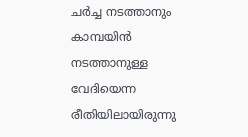ചര്‍ച്ച നടത്താനും കാമ്പയിന്‍ നടത്താനുള്ള വേദിയെന്ന രീതിയിലായിരുന്നു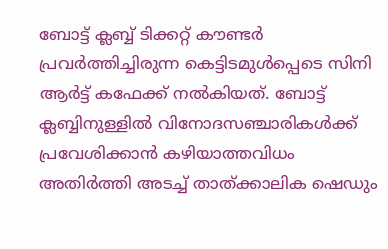ബോട്ട് ക്ലബ്ബ് ടിക്കറ്റ് കൗണ്ടര്‍ പ്രവര്‍ത്തിച്ചിരുന്ന കെട്ടിടമുള്‍പ്പെടെ സിനി ആര്‍ട്ട് കഫേക്ക് നല്‍കിയത്. ബോട്ട് ക്ലബ്ബിനുള്ളില്‍ വിനോദസഞ്ചാരികള്‍ക്ക് പ്രവേശിക്കാന്‍ കഴിയാത്തവിധം അതിര്‍ത്തി അടച്ച് താത്ക്കാലിക ഷെഡും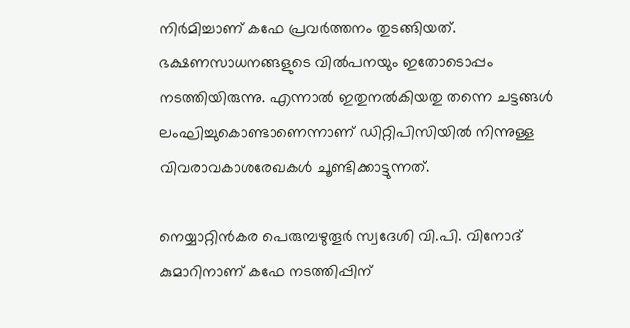നിര്‍മിച്ചാണ് കഫേ പ്രവര്‍ത്തനം തുടങ്ങിയത്. ഭക്ഷണസാധനങ്ങളുടെ വില്‍പനയും ഇതോടൊപ്പം നടത്തിയിരുന്നു. എന്നാല്‍ ഇതുനല്‍കിയതു തന്നെ ചട്ടങ്ങള്‍ ലംഘിച്ചുകൊണ്ടാണെന്നാണ് ഡിറ്റിപിസിയില്‍ നിന്നുള്ള വിവരാവകാശരേഖകള്‍ ചൂണ്ടിക്കാട്ടുന്നത്.

നെയ്യാറ്റിന്‍കര പെരുമ്പഴുതൂര്‍ സ്വദേശി വി.പി. വിനോദ് കുമാറിനാണ് കഫേ നടത്തിപ്പിന്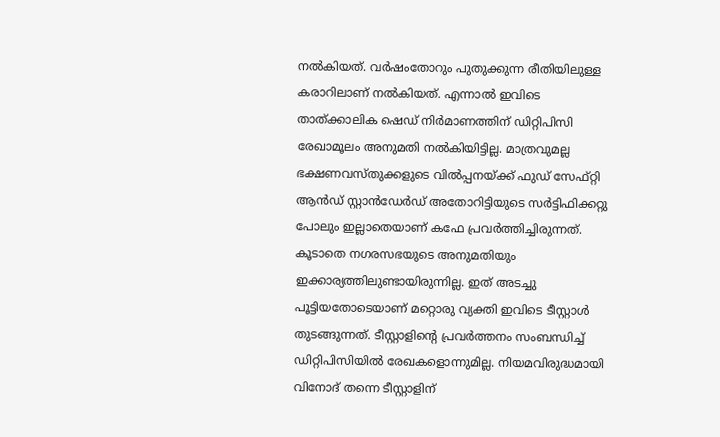നല്‍കിയത്. വര്‍ഷംതോറും പുതുക്കുന്ന രീതിയിലുള്ള കരാറിലാണ് നല്‍കിയത്. എന്നാല്‍ ഇവിടെ താത്ക്കാലിക ഷെഡ് നിര്‍മാണത്തിന് ഡിറ്റിപിസി രേഖാമൂലം അനുമതി നല്‍കിയിട്ടില്ല. മാത്രവുമല്ല ഭക്ഷണവസ്തുക്കളുടെ വില്‍പ്പനയ്‌ക്ക് ഫുഡ് സേഫ്റ്റി ആന്‍ഡ് സ്റ്റാന്‍ഡേര്‍ഡ് അതോറിട്ടിയുടെ സര്‍ട്ടിഫിക്കറ്റു പോലും ഇല്ലാതെയാണ് കഫേ പ്രവര്‍ത്തിച്ചിരുന്നത്. കൂടാതെ നഗരസഭയുടെ അനുമതിയും ഇക്കാര്യത്തിലുണ്ടായിരുന്നില്ല. ഇത് അടച്ചു പൂട്ടിയതോടെയാണ് മറ്റൊരു വ്യക്തി ഇവിടെ ടീസ്റ്റാള്‍ തുടങ്ങുന്നത്. ടീസ്റ്റാളിന്റെ പ്രവര്‍ത്തനം സംബന്ധിച്ച് ഡിറ്റിപിസിയില്‍ രേഖകളൊന്നുമില്ല. നിയമവിരുദ്ധമായി വിനോദ് തന്നെ ടീസ്റ്റാളിന്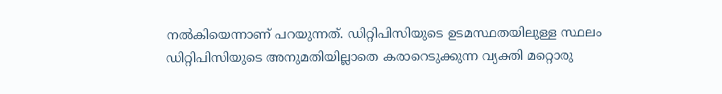നല്‍കിയെന്നാണ് പറയുന്നത്. ഡിറ്റിപിസിയുടെ ഉടമസ്ഥതയിലുള്ള സ്ഥലം ഡിറ്റിപിസിയുടെ അനുമതിയില്ലാതെ കരാറെടുക്കുന്ന വ്യക്തി മറ്റൊരു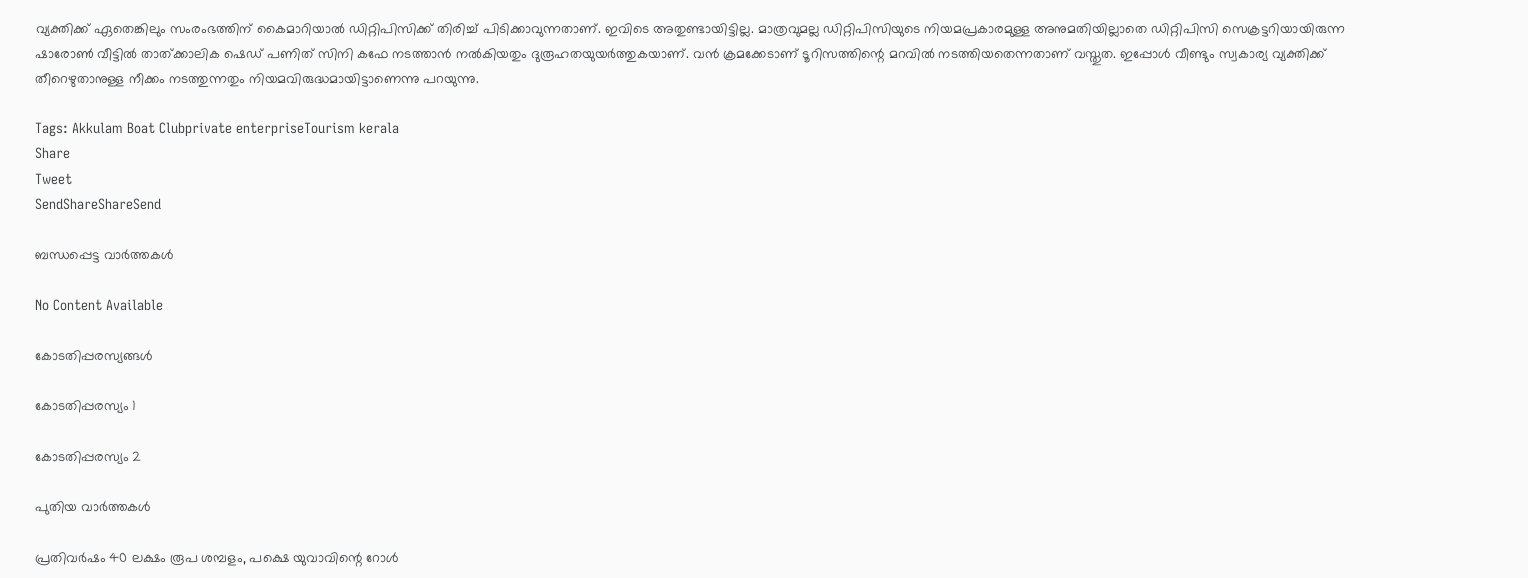വ്യക്തിക്ക് ഏതെങ്കിലും സംരംഭത്തിന് കൈമാറിയാല്‍ ഡിറ്റിപിസിക്ക് തിരിച്ച് പിടിക്കാവുന്നതാണ്. ഇവിടെ അതുണ്ടായിട്ടില്ല. മാത്രവുമല്ല ഡിറ്റിപിസിയുടെ നിയമപ്രകാരമുള്ള അനുമതിയില്ലാതെ ഡിറ്റിപിസി സെക്രട്ടറിയായിരുന്ന ഷാരോണ്‍ വീട്ടില്‍ താത്ക്കാലിക ഷെഡ് പണിത് സിനി കഫേ നടത്താന്‍ നല്‍കിയതും ദുരൂഹതയുയര്‍ത്തുകയാണ്. വന്‍ ക്രമക്കേടാണ് ടൂറിസത്തിന്റെ മറവില്‍ നടത്തിയതെന്നതാണ് വസ്തുത. ഇപ്പോള്‍ വീണ്ടും സ്വകാര്യ വ്യക്തിക്ക് തീറെഴുതാനുള്ള നീക്കം നടത്തുന്നതും നിയമവിരുദ്ധമായിട്ടാണെന്നു പറയുന്നു.

Tags: Akkulam Boat Clubprivate enterpriseTourism kerala
Share
Tweet
SendShareShareSend

ബന്ധപ്പെട്ട വാര്‍ത്തകള്‍

No Content Available

കോടതിപ്പരസ്യങ്ങള്‍

കോടതിപ്പരസ്യം 1

കോടതിപ്പരസ്യം 2

പുതിയ വാര്‍ത്തകള്‍

പ്രതിവര്‍ഷം 40 ലക്ഷം രൂപ ശമ്പളം, പക്ഷെ യുവാവിന്റെ റോള്‍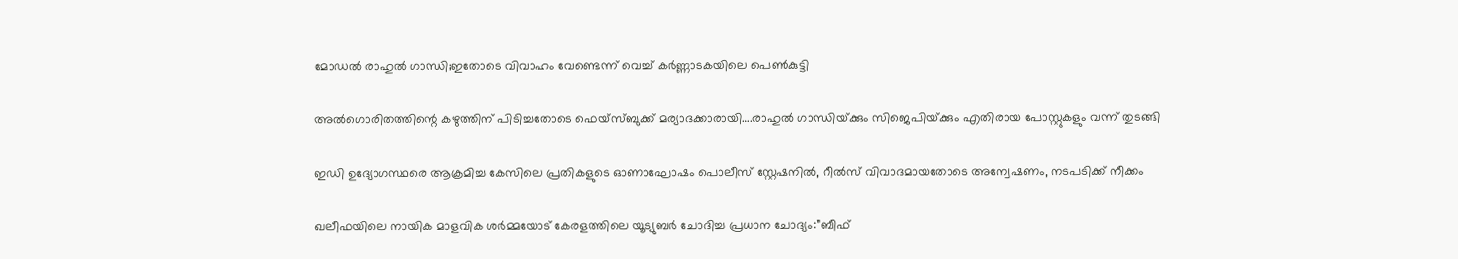മോഡല്‍ രാഹുല്‍ ഗാന്ധി;ഇതോടെ വിവാഹം വേണ്ടെന്ന് വെച്ച് കര്‍ണ്ണാടകയിലെ പെണ്‍കുട്ടി

അല്‍ഗൊരിതത്തിന്റെ കഴുത്തിന് പിടിച്ചതോടെ ഫെയ്സ്ബുക്ക് മര്യാദക്കാരായി….രാഹുല്‍ ഗാന്ധിയ്‌ക്കും സിജെപിയ്‌ക്കും എതിരായ പോസ്റ്റുകളും വന്ന് തുടങ്ങി

ഇഡി ഉദ്യോഗസ്ഥരെ ആക്രമിച്ച കേസിലെ പ്രതികളുടെ ഓണാഘോഷം പൊലീസ് സ്റ്റേഷനില്‍, റീല്‍സ് വിവാദമായതോടെ അന്വേഷണം, നടപടിക്ക് നീക്കം

ഖലീഫയിലെ നായിക മാളവിക ശര്‍മ്മയോട് കേരളത്തിലെ യൂട്യുബര്‍ ചോദിച്ച പ്രധാന ചോദ്യം:”ബീഫ്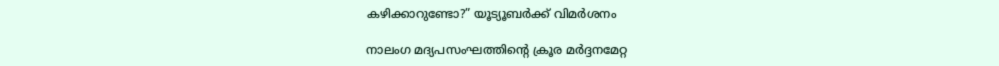കഴിക്കാറുണ്ടോ?” യൂട്യൂബര്‍ക്ക് വിമര്‍ശനം

നാലംഗ മദ്യപസംഘത്തിന്റെ ക്രൂര മര്‍ദ്ദനമേറ്റ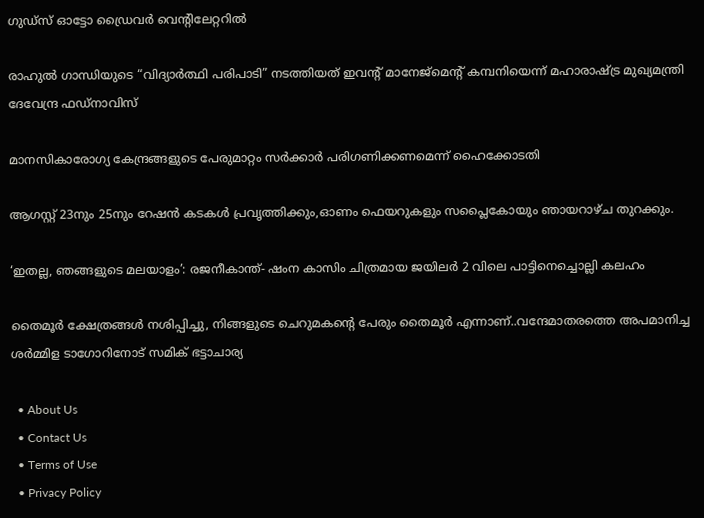ഗുഡ്‌സ് ഓട്ടോ ഡ്രൈവര്‍ വെന്റിലേറ്ററില്‍

രാഹുൽ ഗാന്ധിയുടെ “വിദ്യാർത്ഥി പരിപാടി” നടത്തിയത് ഇവന്‍റ് മാനേജ്മെന്‍റ് കമ്പനിയെന്ന് മഹാരാഷ്‌ട്ര മുഖ്യമന്ത്രി ദേവേന്ദ്ര ഫഡ്‌നാവിസ്

മാനസികാരോഗ്യ കേന്ദ്രങ്ങളുടെ പേരുമാറ്റം സര്‍ക്കാര്‍ പരിഗണിക്കണമെന്ന് ഹൈക്കോടതി

ആഗസ്റ്റ് 23നും 25നും റേഷന്‍ കടകള്‍ പ്രവൃത്തിക്കും,ഓണം ഫെയറുകളും സപ്ലൈകോയും ഞായറാഴ്ച തുറക്കും.

‘ഇതല്ല, ഞങ്ങളുടെ മലയാളം’: രജനീകാന്ത്- ഷംന കാസിം ചിത്രമായ ജയിലര്‍ 2 വിലെ പാട്ടിനെച്ചൊല്ലി കലഹം

തൈമൂര്‍ ക്ഷേത്രങ്ങള്‍ നശിപ്പിച്ചു, നിങ്ങളുടെ ചെറുമകന്റെ പേരും തൈമൂര്‍ എന്നാണ്..വന്ദേമാതരത്തെ അപമാനിച്ച ശര്‍മ്മിള ടാഗോറിനോട് സമിക് ഭട്ടാചാര്യ

  • About Us
  • Contact Us
  • Terms of Use
  • Privacy Policy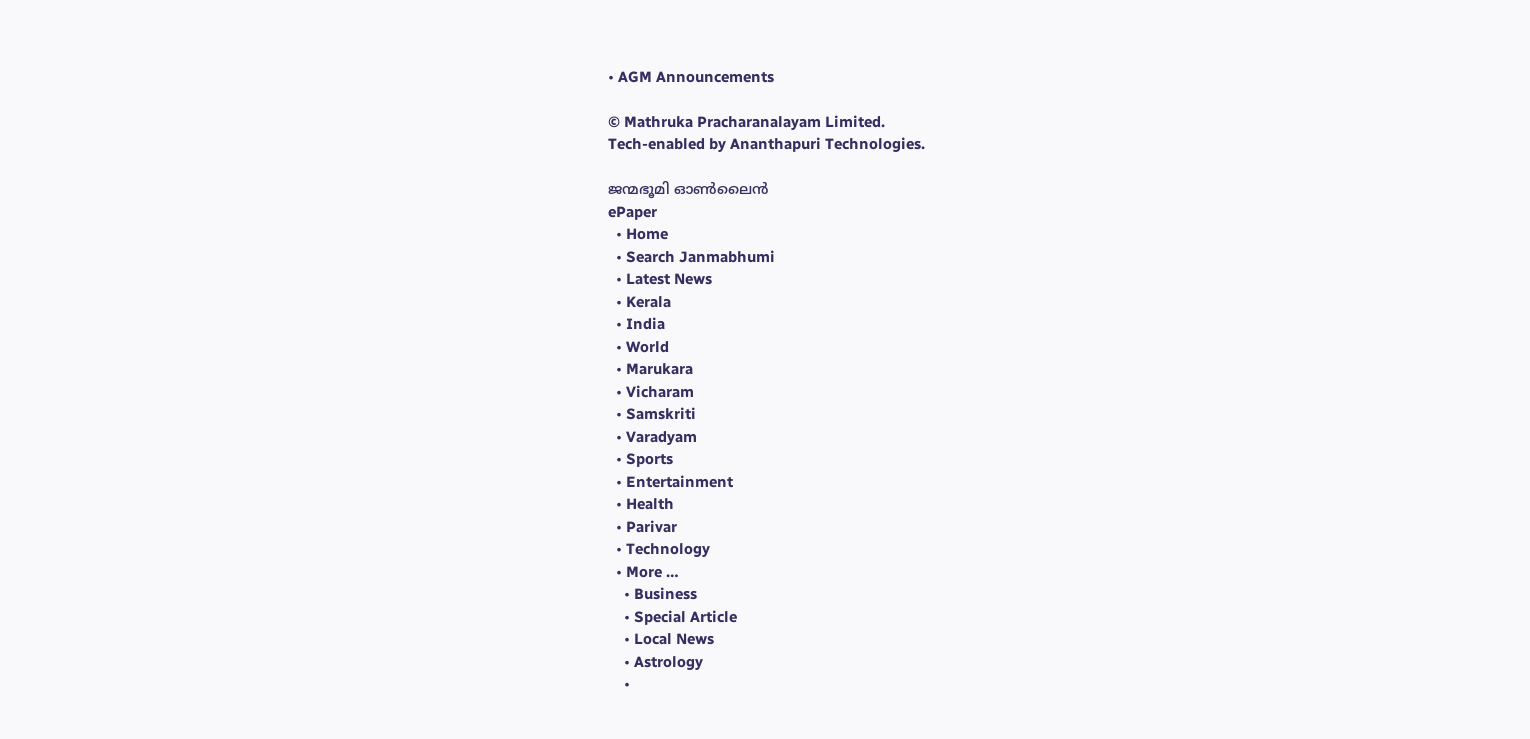• AGM Announcements

© Mathruka Pracharanalayam Limited.
Tech-enabled by Ananthapuri Technologies.

ജന്മഭൂമി ഓണ്‍ലൈന്‍
ePaper
  • Home
  • Search Janmabhumi
  • Latest News
  • Kerala
  • India
  • World
  • Marukara
  • Vicharam
  • Samskriti
  • Varadyam
  • Sports
  • Entertainment
  • Health
  • Parivar
  • Technology
  • More …
    • Business
    • Special Article
    • Local News
    • Astrology
    •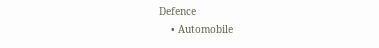Defence
    • Automobile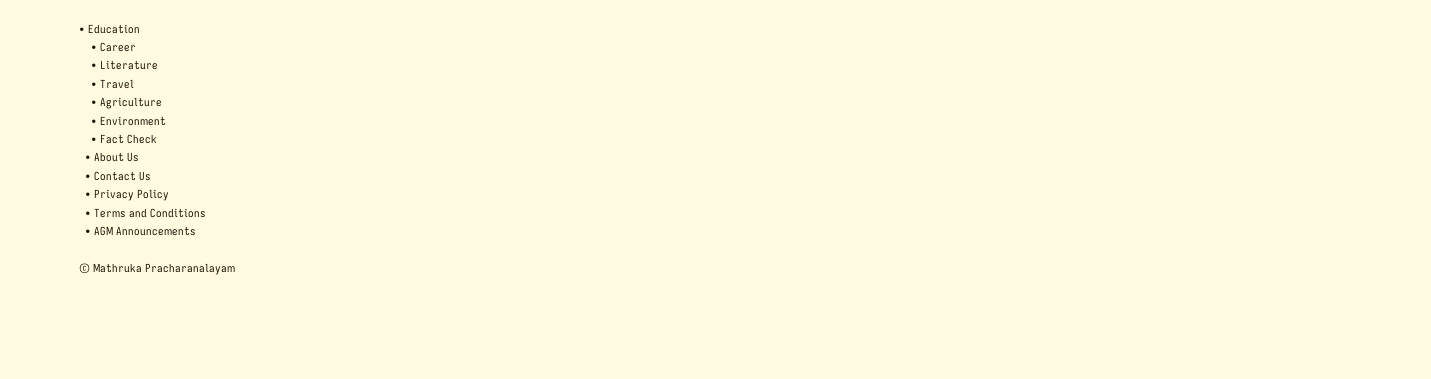• Education
    • Career
    • Literature
    • Travel
    • Agriculture
    • Environment
    • Fact Check
  • About Us
  • Contact Us
  • Privacy Policy
  • Terms and Conditions
  • AGM Announcements

© Mathruka Pracharanalayam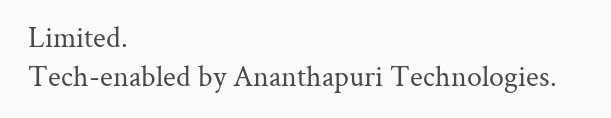Limited.
Tech-enabled by Ananthapuri Technologies.